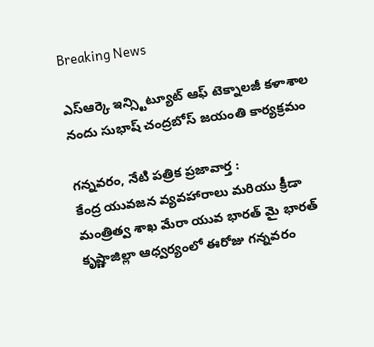Breaking News

ఎస్ఆర్కె ఇన్స్టిట్యూట్ ఆఫ్ టెక్నాలజీ కళాశాల నందు సుభాష్ చంద్రబోస్ జయంతి కార్యక్రమం

గన్నవరం, నేటి పత్రిక ప్రజావార్త :
కేంద్ర యువజన వ్యవహారాలు మరియు క్రీడా మంత్రిత్వ శాఖ మేరా యువ భారత్ మై భారత్ కృష్ణాజిల్లా ఆధ్వర్యంలో ఈరోజు గన్నవరం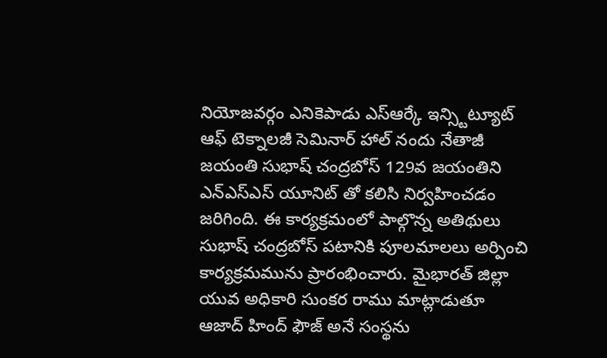నియోజవర్గం ఎనికెపాడు ఎస్ఆర్కే ఇన్స్టిట్యూట్ ఆఫ్ టెక్నాలజీ సెమినార్ హాల్ నందు నేతాజీ జయంతి సుభాష్ చంద్రబోస్ 129వ జయంతిని ఎన్ఎస్ఎస్ యూనిట్ తో కలిసి నిర్వహించడం జరిగింది. ఈ కార్యక్రమంలో పాల్గొన్న అతిథులు సుభాష్ చంద్రబోస్ పటానికి పూలమాలలు అర్పించి కార్యక్రమమును ప్రారంభించారు. మైభారత్ జిల్లా యువ అధికారి సుంకర రాము మాట్లాడుతూ ఆజాద్ హింద్ ఫౌజ్ అనే సంస్థను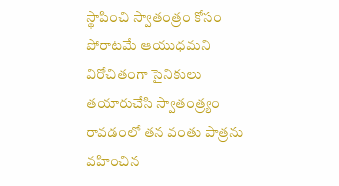స్థాపించి స్వాతంత్రం కోసం పోరాటమే ఆయుధమని విరోచితంగా సైనికులు తయారుచేసి స్వాతంత్ర్యం రావడంలో తన వంతు పాత్రను వహించిన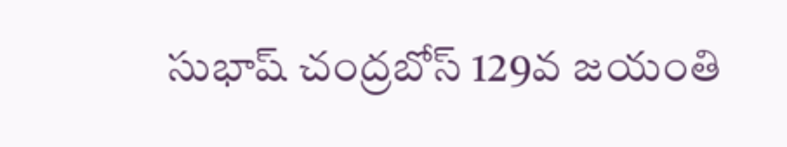సుభాష్ చంద్రబోస్ 129వ జయంతి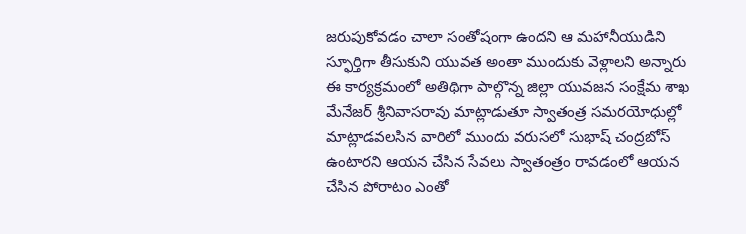జరుపుకోవడం చాలా సంతోషంగా ఉందని ఆ మహానీయుడిని స్ఫూర్తిగా తీసుకుని యువత అంతా ముందుకు వెళ్లాలని అన్నారు
ఈ కార్యక్రమంలో అతిథిగా పాల్గొన్న జిల్లా యువజన సంక్షేమ శాఖ మేనేజర్ శ్రీనివాసరావు మాట్లాడుతూ స్వాతంత్ర సమరయోధుల్లో మాట్లాడవలసిన వారిలో ముందు వరుసలో సుభాష్ చంద్రబోస్ ఉంటారని ఆయన చేసిన సేవలు స్వాతంత్రం రావడంలో ఆయన చేసిన పోరాటం ఎంతో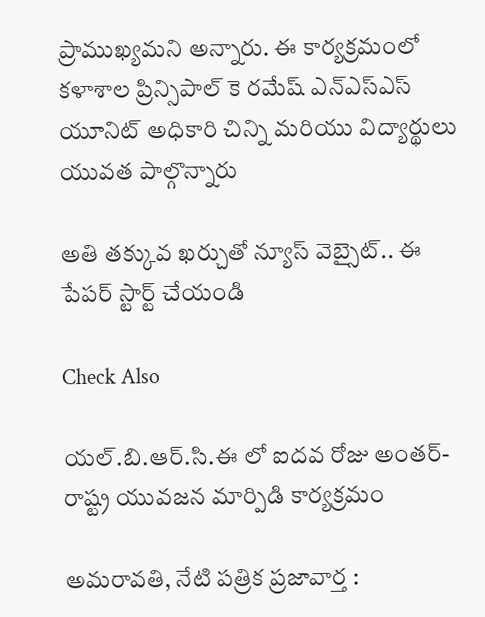ప్రాముఖ్యమని అన్నారు. ఈ కార్యక్రమంలో కళాశాల ప్రిన్సిపాల్ కె రమేష్ ఎన్ఎస్ఎస్ యూనిట్ అధికారి చిన్ని మరియు విద్యార్థులు యువత పాల్గొన్నారు

అతి తక్కువ ఖర్చుతో న్యూస్ వెబ్సైట్.. ఈ పేపర్ స్టార్ట్ చేయండి

Check Also

యల్.బి.ఆర్.సి.ఈ లో ఐదవ రోజు అంతర్-రాష్ట్ర యువజన మార్పిడి కార్యక్రమం

అమరావతి, నేటి పత్రిక ప్రజావార్త :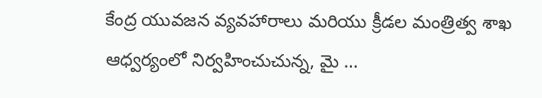కేంద్ర యువజన వ్యవహారాలు మరియు క్రీడల మంత్రిత్వ శాఖ ఆధ్వర్యంలో నిర్వహించుచున్న, మై …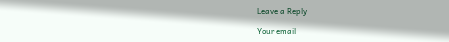Leave a Reply

Your email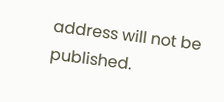address will not be published.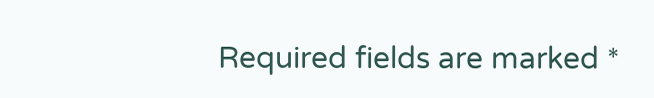Required fields are marked *